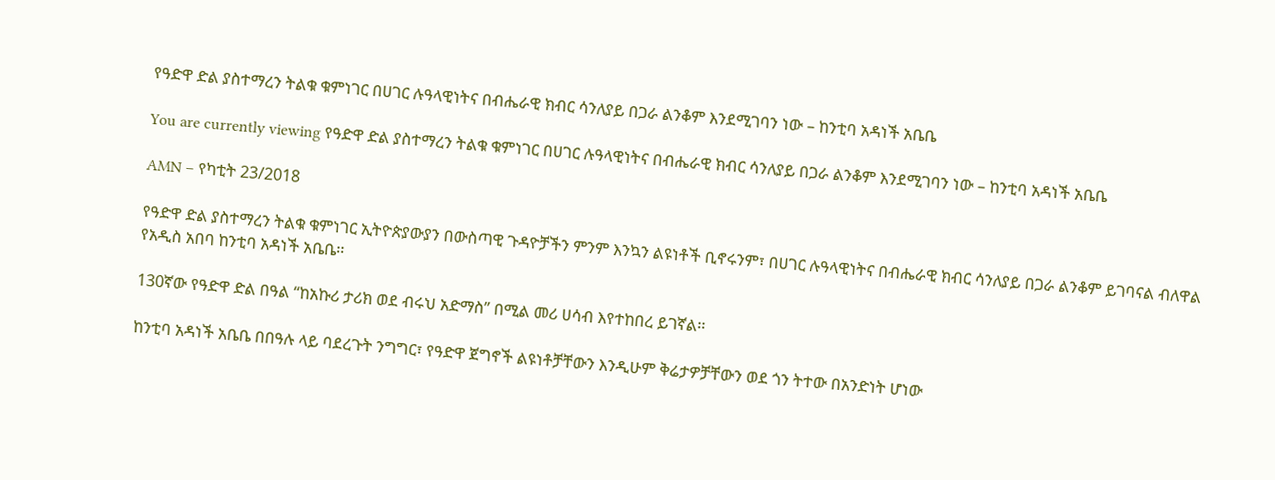የዓድዋ ድል ያስተማረን ትልቁ ቁምነገር በሀገር ሉዓላዊነትና በብሔራዊ ክብር ሳንለያይ በጋራ ልንቆም እንደሚገባን ነው – ከንቲባ አዳነች አቤቤ

You are currently viewing የዓድዋ ድል ያስተማረን ትልቁ ቁምነገር በሀገር ሉዓላዊነትና በብሔራዊ ክብር ሳንለያይ በጋራ ልንቆም እንደሚገባን ነው – ከንቲባ አዳነች አቤቤ

AMN – የካቲት 23/2018

የዓድዋ ድል ያስተማረን ትልቁ ቁምነገር ኢትዮጵያውያን በውስጣዊ ጉዳዮቻችን ምንም እንኳን ልዩነቶች ቢኖሩንም፣ በሀገር ሉዓላዊነትና በብሔራዊ ክብር ሳንለያይ በጋራ ልንቆም ይገባናል ብለዋል የአዲስ አበባ ከንቲባ አዳነች አቤቤ፡፡

130ኛው የዓድዋ ድል በዓል “ከአኩሪ ታሪክ ወደ ብሩህ አድማስ” በሚል መሪ ሀሳብ እየተከበረ ይገኛል፡፡

ከንቲባ አዳነች አቤቤ በበዓሉ ላይ ባደረጉት ንግግር፣ የዓድዋ ጀግኖች ልዩነቶቻቸውን እንዲሁም ቅሬታዎቻቸውን ወደ ጎን ትተው በአንድነት ሆነው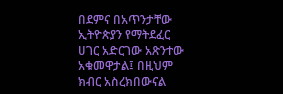በደምና በአጥንታቸው ኢትዮጵያን የማትደፈር ሀገር አድርገው አጽንተው አቁመዋታል፤ በዚህም ክብር አስረክበውናል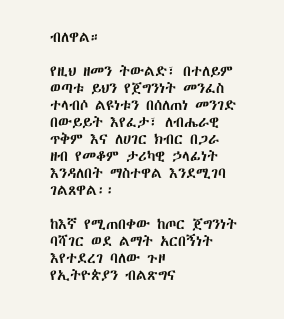ብለዋል።

የዚህ ዘመን ትውልድ፣ በተለይም ወጣቱ ይህን የጀግንነት መንፈስ ተላብሶ ልዩነቱን በሰለጠነ መንገድ በውይይት እየፈታ፣ ለብሔራዊ ጥቅም እና ለሀገር ክብር በጋራ ዘብ የመቆም ታሪካዊ ኃላፊነት እንዳለበት ማስተዋል እንደሚገባ ገልጸዋል፡፡

ከእኛ የሚጠበቀው ከጦር ጀግንነት ባሻገር ወደ ልማት አርበኝነት እየተደረገ ባለው ጉዞ የኢትዮጵያን ብልጽግና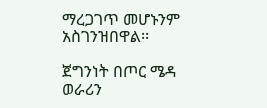ማረጋገጥ መሆኑንም አስገንዝበዋል፡፡

ጀግንነት በጦር ሜዳ ወራሪን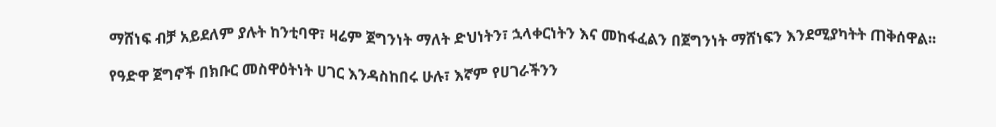ማሸነፍ ብቻ አይደለም ያሉት ከንቲባዋ፣ ዛሬም ጀግንነት ማለት ድህነትን፣ ኋላቀርነትን እና መከፋፈልን በጀግንነት ማሸነፍን እንደሚያካትት ጠቅሰዋል፡፡

የዓድዋ ጀግኖች በክቡር መስዋዕትነት ሀገር እንዳስከበሩ ሁሉ፣ እኛም የሀገራችንን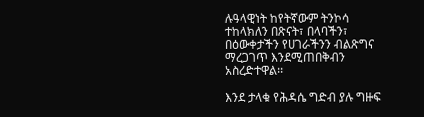ሉዓላዊነት ከየትኛውም ትንኮሳ ተከላክለን በጽናት፣ በላባችን፣ በዕውቀታችን የሀገራችንን ብልጽግና ማረጋገጥ እንደሚጠበቅብን አስረድተዋል፡፡

እንደ ታላቁ የሕዳሴ ግድብ ያሉ ግዙፍ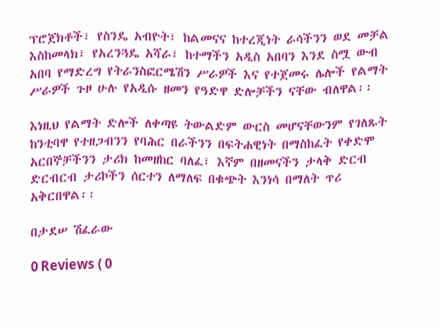ፕሮጀክቶች፣ የስንዴ አብዮት፣ ከልመናና ከተረጂነት ራሳችንን ወደ መቻል እስከመላክ፣ የአረንጓዴ አሻራ፣ ከተማችን አዲስ አበባን እንደ ስሟ ውብ አበባ የማድረግ የትራንስፎርሜሽን ሥራዎች እና የተጀመሩ ሌሎች የልማት ሥራዎች ጉዞ ሁሉ የአዲሱ ዘመን የዓድዋ ድሎቻችን ናቸው ብለዋል፡፡

እነዚህ የልማት ድሎች ለቀጣዩ ትውልድም ውርስ መሆናቸውንም የገለጹት ከንቲባዋ የተዘጋብንን የባሕር በራችንን በፍትሐዊነት በማስከፈት የቀድሞ አርበኞቻችንን ታሪክ ከመዘከር ባለፈ፣ እኛም በዘመናችን ታላቅ ድርብ ድርብርብ ታሪኮችን ሰርተን ለማለፍ በቁጭት እንነሳ በማለት ጥሪ አቅርበዋል፡፡

በታደሠ ሽፈራው

0 Reviews ( 0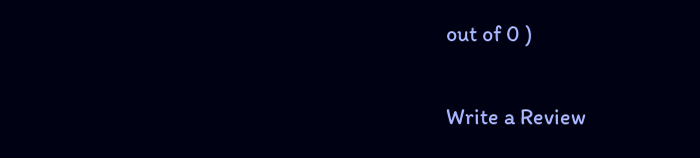out of 0 )

Write a Review